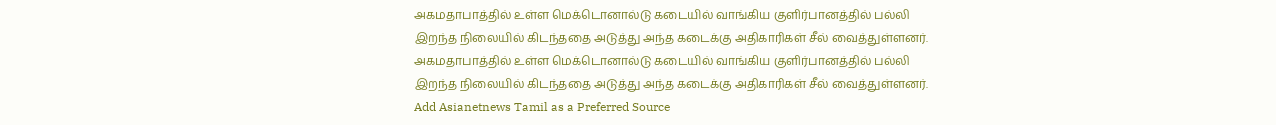அகமதாபாத்தில் உள்ள மெக்டொனால்டு கடையில் வாங்கிய குளிர்பானத்தில் பல்லி இறந்த நிலையில் கிடந்ததை அடுத்து அந்த கடைக்கு அதிகாரிகள் சீல் வைத்துள்ளனர்.
அகமதாபாத்தில் உள்ள மெக்டொனால்டு கடையில் வாங்கிய குளிர்பானத்தில் பல்லி இறந்த நிலையில் கிடந்ததை அடுத்து அந்த கடைக்கு அதிகாரிகள் சீல் வைத்துள்ளனர்.
Add Asianetnews Tamil as a Preferred Source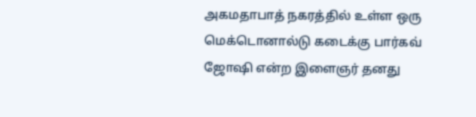அகமதாபாத் நகரத்தில் உள்ள ஒரு மெக்டொனால்டு கடைக்கு பார்கவ் ஜோஷி என்ற இளைஞர் தனது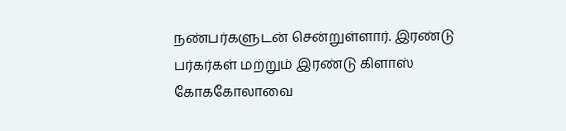நண்பர்களுடன் சென்றுள்ளார். இரண்டு பர்கர்கள் மற்றும் இரண்டு கிளாஸ் கோககோலாவை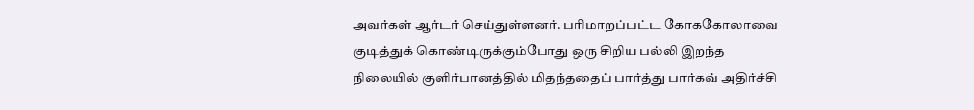அவர்கள் ஆர்டர் செய்துள்ளனர். பரிமாறப்பட்ட கோககோலாவை குடித்துக் கொண்டிருக்கும்போது ஒரு சிறிய பல்லி இறந்த நிலையில் குளிர்பானத்தில் மிதந்ததைப் பார்த்து பார்கவ் அதிர்ச்சி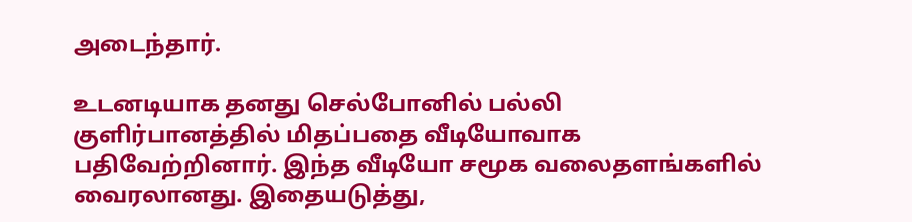அடைந்தார்.

உடனடியாக தனது செல்போனில் பல்லி குளிர்பானத்தில் மிதப்பதை வீடியோவாக பதிவேற்றினார். இந்த வீடியோ சமூக வலைதளங்களில் வைரலானது. இதையடுத்து,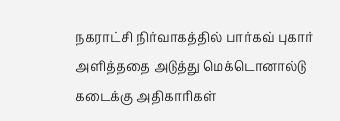நகராட்சி நிர்வாகத்தில் பார்கவ் புகார் அளித்ததை அடுத்து மெக்டொனால்டு கடைக்கு அதிகாரிகள்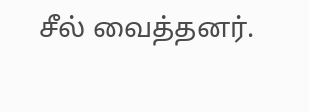சீல் வைத்தனர்.